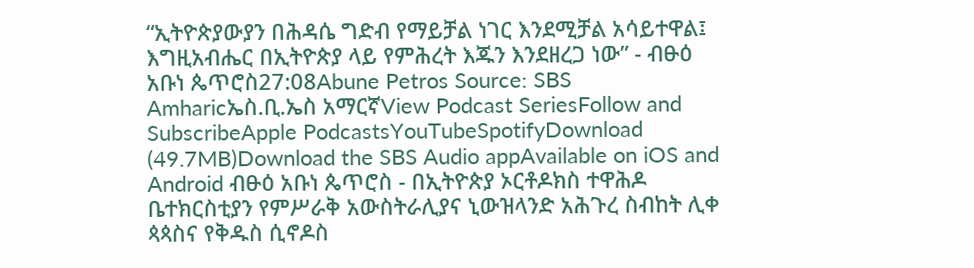“ኢትዮጵያውያን በሕዳሴ ግድብ የማይቻል ነገር እንደሚቻል አሳይተዋል፤ እግዚአብሔር በኢትዮጵያ ላይ የምሕረት እጁን እንደዘረጋ ነው” - ብፁዕ አቡነ ጴጥሮስ27:08Abune Petros Source: SBS Amharicኤስ.ቢ.ኤስ አማርኛView Podcast SeriesFollow and SubscribeApple PodcastsYouTubeSpotifyDownload (49.7MB)Download the SBS Audio appAvailable on iOS and Android ብፁዕ አቡነ ጴጥሮስ - በኢትዮጵያ ኦርቶዶክስ ተዋሕዶ ቤተክርስቲያን የምሥራቅ አውስትራሊያና ኒውዝላንድ አሕጉረ ስብከት ሊቀ ጳጳስና የቅዱስ ሲኖዶስ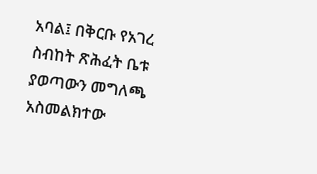አባል፤ በቅርቡ የአገረ ስብከት ጽሕፈት ቤቱ ያወጣውን መግለጫ አስመልክተው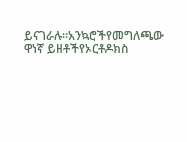ይናገራሉ።አንኳሮችየመግለጫው ዋነኛ ይዘቶችየኦርቶዶክስ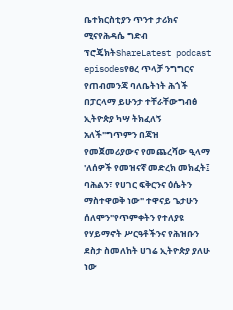ቤተክርስቲያን ጥንተ ታሪክና ሚናየሕዳሴ ግድብ ፕሮጄክትShareLatest podcast episodesየፀረ ጥላቻ ንግግርና የጠብመንጃ ባለቤትነት ሕጎች በፓርላማ ይሁንታ ተቸራቸውግብፅ ኢትዮጵያ ካሣ ትክፈለኝ አለች"ግጥምን በጃዝ የመጀመሪያውና የመጨረሻው ዒላማ 'ለሰዎች የመዝናኛ መድረክ መክፈት፤ ባሕልን፣ የሀገር ፍቅርንና ዕሴትን ማስተዋወቅ ነው" ተዋናይ ጌታሁን ሰለሞን"የጥምቀትን የተለያዩ የሃይማኖት ሥርዓቶችንና የሕዝቡን ደስታ ስመለከት ሀገሬ ኢትዮጵያ ያለሁ ነው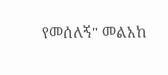የመሰለኝ" መልአከ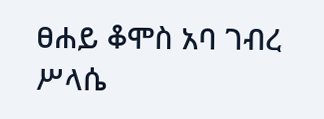ፀሐይ ቆሞስ አባ ገብረ ሥላሴ